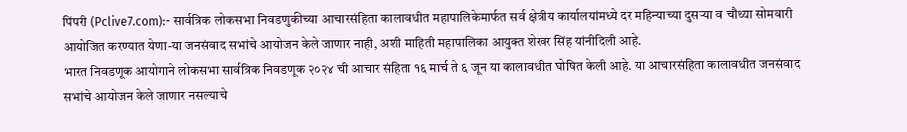पिंपरी (Pclive7.com):- सार्वत्रिक लोकसभा निवडणुकीच्या आचारसंहिता कालावधीत महापालिकेमार्फत सर्व क्षेत्रीय कार्यालयांमध्ये दर महिन्याच्या दुसऱ्या व चौथ्या सोमवारी आयोजित करण्यात येणा-या जनसंवाद सभांचे आयोजन केले जाणार नाही, अशी माहिती महापालिका आयुक्त शेखर सिंह यांनीदिली आहे.
भारत निवडणूक आयोगाने लोकसभा सार्वत्रिक निवडणूक २०२४ ची आचार संहिता १६ मार्च ते ६ जून या कालावधीत घोषित केली आहे. या आचारसंहिता कालावधीत जनसंवाद सभांचे आयोजन केले जाणार नसल्याचे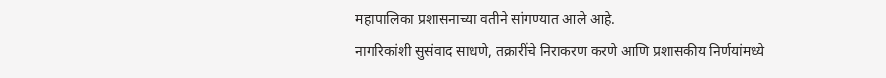महापालिका प्रशासनाच्या वतीने सांगण्यात आले आहे.
नागरिकांशी सुसंवाद साधणे, तक्रारींचे निराकरण करणे आणि प्रशासकीय निर्णयांमध्ये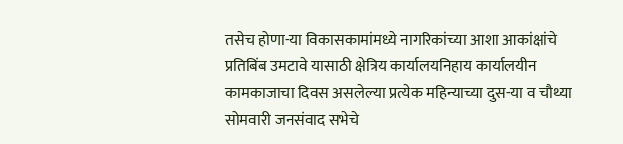तसेच होणा-या विकासकामांमध्ये नागरिकांच्या आशा आकांक्षांचे प्रतिबिंब उमटावे यासाठी क्षेत्रिय कार्यालयनिहाय कार्यालयीन कामकाजाचा दिवस असलेल्या प्रत्येक महिन्याच्या दुस-या व चौथ्या सोमवारी जनसंवाद सभेचे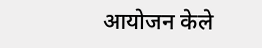आयोजन केले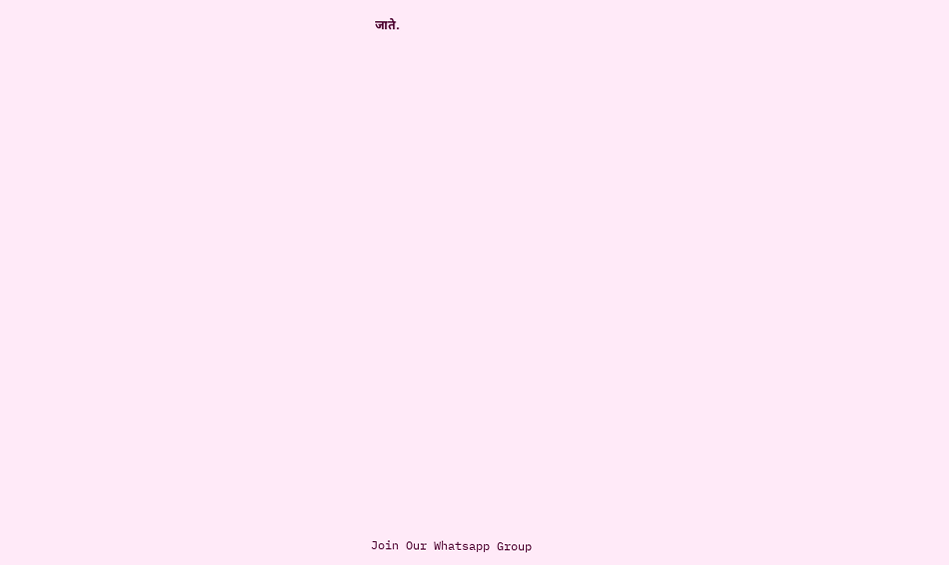जाते.
























Join Our Whatsapp Group